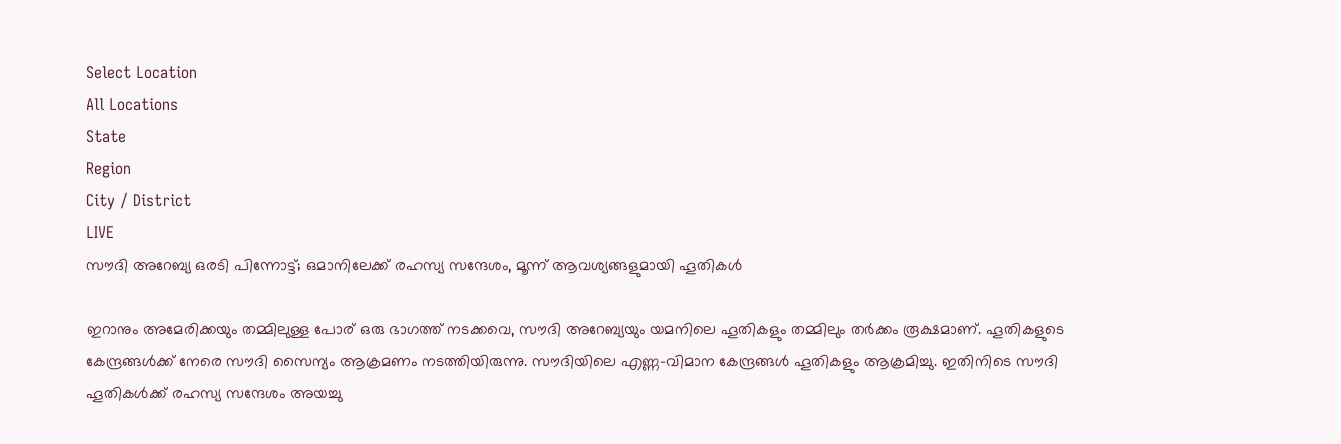Select Location
All Locations
State
Region
City / District
LIVE
സൗദി അറേബ്യ ഒരടി പിന്നോട്ട്; ഒമാനിലേക്ക് രഹസ്യ സന്ദേശം, മൂന്ന് ആവശ്യങ്ങളുമായി ഹൂതികള്‍

ഇറാനും അമേരിക്കയും തമ്മിലുള്ള പോര് ഒരു ഭാഗത്ത് നടക്കവെ, സൗദി അറേബ്യയും യമനിലെ ഹൂതികളും തമ്മിലും തര്‍ക്കം രൂക്ഷമാണ്. ഹൂതികളുടെ കേന്ദ്രങ്ങള്‍ക്ക് നേരെ സൗദി സൈന്യം ആക്രമണം നടത്തിയിരുന്നു. സൗദിയിലെ എണ്ണ-വിമാന കേന്ദ്രങ്ങള്‍ ഹൂതികളും ആക്രമിച്ചു. ഇതിനിടെ സൗദി ഹൂതികള്‍ക്ക് രഹസ്യ സന്ദേശം അയച്ചു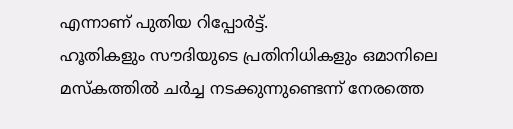എന്നാണ് പുതിയ റിപ്പോര്‍ട്ട്.
ഹൂതികളും സൗദിയുടെ പ്രതിനിധികളും ഒമാനിലെ മസ്‌കത്തില്‍ ചര്‍ച്ച നടക്കുന്നുണ്ടെന്ന് നേരത്തെ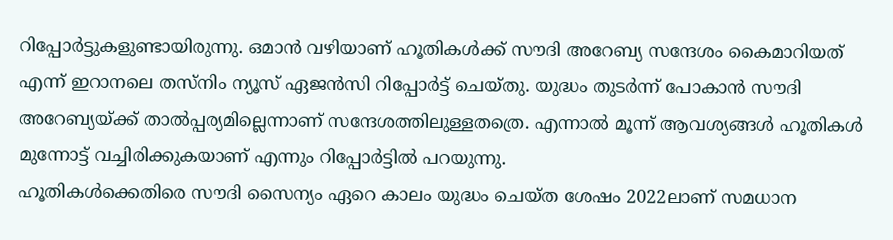റിപ്പോര്‍ട്ടുകളുണ്ടായിരുന്നു. ഒമാന്‍ വഴിയാണ് ഹൂതികള്‍ക്ക് സൗദി അറേബ്യ സന്ദേശം കൈമാറിയത് എന്ന് ഇറാനലെ തസ്‌നിം ന്യൂസ് ഏജന്‍സി റിപ്പോര്‍ട്ട് ചെയ്തു. യുദ്ധം തുടര്‍ന്ന് പോകാന്‍ സൗദി അറേബ്യയ്ക്ക് താല്‍പ്പര്യമില്ലെന്നാണ് സന്ദേശത്തിലുള്ളതത്രെ. എന്നാല്‍ മൂന്ന് ആവശ്യങ്ങള്‍ ഹൂതികള്‍ മുന്നോട്ട് വച്ചിരിക്കുകയാണ് എന്നും റിപ്പോര്‍ട്ടില്‍ പറയുന്നു.
ഹൂതികള്‍ക്കെതിരെ സൗദി സൈന്യം ഏറെ കാലം യുദ്ധം ചെയ്ത ശേഷം 2022ലാണ് സമധാന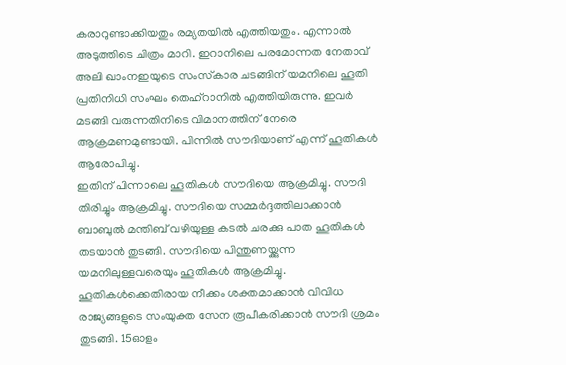കരാറുണ്ടാക്കിയതും രമ്യതയില്‍ എത്തിയതും. എന്നാല്‍ അടുത്തിടെ ചിത്രം മാറി. ഇറാനിലെ പരമോന്നത നേതാവ് അലി ഖാംനഇയുടെ സംസ്‌കാര ചടങ്ങിന് യമനിലെ ഹൂതി പ്രതിനിധി സംഘം തെഹ്‌റാനില്‍ എത്തിയിരുന്നു. ഇവര്‍ മടങ്ങി വരുന്നതിനിടെ വിമാനത്തിന് നേരെ ആക്രമണമുണ്ടായി. പിന്നില്‍ സൗദിയാണ് എന്ന് ഹൂതികള്‍ ആരോപിച്ചു.
ഇതിന് പിന്നാലെ ഹൂതികള്‍ സൗദിയെ ആക്രമിച്ചു. സൗദി തിരിച്ചും ആക്രമിച്ചു. സൗദിയെ സമ്മര്‍ദ്ദത്തിലാക്കാന്‍ ബാബുല്‍ മന്തിബ് വഴിയുള്ള കടല്‍ ചരക്കു പാത ഹൂതികള്‍ തടയാന്‍ തുടങ്ങി. സൗദിയെ പിന്തുണയ്ക്കുന്ന യമനിലുള്ളവരെയും ഹൂതികള്‍ ആക്രമിച്ചു. ഹൂതികള്‍ക്കെതിരായ നീക്കം ശക്തമാക്കാന്‍ വിവിധ രാജ്യങ്ങളുടെ സംയുക്ത സേന രൂപീകരിക്കാന്‍ സൗദി ശ്രമം തുടങ്ങി. 15ഓളം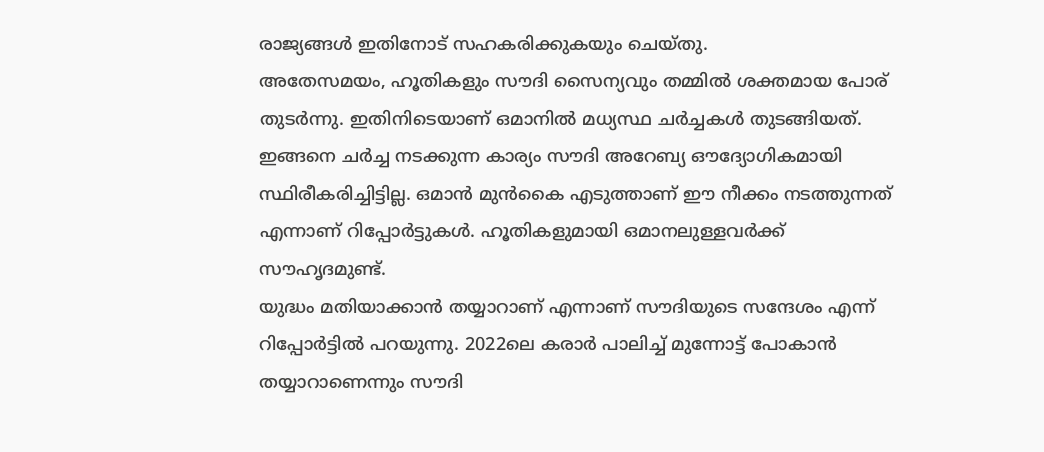രാജ്യങ്ങള്‍ ഇതിനോട് സഹകരിക്കുകയും ചെയ്തു.
അതേസമയം, ഹൂതികളും സൗദി സൈന്യവും തമ്മില്‍ ശക്തമായ പോര് തുടര്‍ന്നു. ഇതിനിടെയാണ് ഒമാനില്‍ മധ്യസ്ഥ ചര്‍ച്ചകള്‍ തുടങ്ങിയത്. ഇങ്ങനെ ചര്‍ച്ച നടക്കുന്ന കാര്യം സൗദി അറേബ്യ ഔദ്യോഗികമായി സ്ഥിരീകരിച്ചിട്ടില്ല. ഒമാന്‍ മുന്‍കൈ എടുത്താണ് ഈ നീക്കം നടത്തുന്നത് എന്നാണ് റിപ്പോര്‍ട്ടുകള്‍. ഹൂതികളുമായി ഒമാനലുള്ളവര്‍ക്ക് സൗഹൃദമുണ്ട്.
യുദ്ധം മതിയാക്കാന്‍ തയ്യാറാണ് എന്നാണ് സൗദിയുടെ സന്ദേശം എന്ന് റിപ്പോര്‍ട്ടില്‍ പറയുന്നു. 2022ലെ കരാര്‍ പാലിച്ച് മുന്നോട്ട് പോകാന്‍ തയ്യാറാണെന്നും സൗദി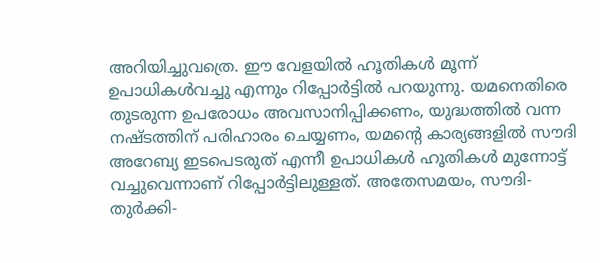അറിയിച്ചുവത്രെ. ഈ വേളയില്‍ ഹൂതികള്‍ മൂന്ന് ഉപാധികള്‍വച്ചു എന്നും റിപ്പോര്‍ട്ടില്‍ പറയുന്നു. യമനെതിരെ തുടരുന്ന ഉപരോധം അവസാനിപ്പിക്കണം, യുദ്ധത്തില്‍ വന്ന നഷ്ടത്തിന് പരിഹാരം ചെയ്യണം, യമന്റെ കാര്യങ്ങളില്‍ സൗദി അറേബ്യ ഇടപെടരുത് എന്നീ ഉപാധികള്‍ ഹൂതികള്‍ മുന്നോട്ട് വച്ചുവെന്നാണ് റിപ്പോര്‍ട്ടിലുള്ളത്. അതേസമയം, സൗദി-തുര്‍ക്കി-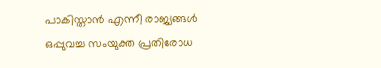പാകിസ്താന്‍ എന്നീ രാജ്യങ്ങള്‍ ഒപ്പുവച്ച സംയുക്ത പ്രതിരോധ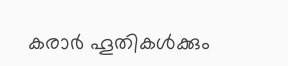കരാര്‍ ഹൂതികള്‍ക്കും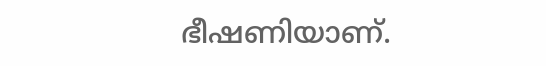ഭീഷണിയാണ്.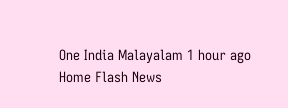One India Malayalam 1 hour ago
Home Flash News